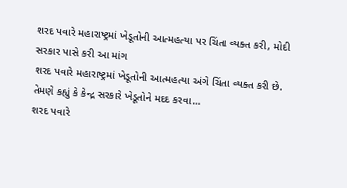શરદ પવારે મહારાષ્ટ્રમાં ખેડૂતોની આત્મહત્યા પર ચિંતા વ્યક્ત કરી, મોદી સરકાર પાસે કરી આ માંગ
શરદ પવારે મહારાષ્ટ્રમાં ખેડૂતોની આત્મહત્યા અંગે ચિંતા વ્યક્ત કરી છે. તેમણે કહ્યું કે કેન્દ્ર સરકારે ખેડૂતોને મદદ કરવા…
શરદ પવારે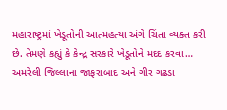મહારાષ્ટ્રમાં ખેડૂતોની આત્મહત્યા અંગે ચિંતા વ્યક્ત કરી છે. તેમણે કહ્યું કે કેન્દ્ર સરકારે ખેડૂતોને મદદ કરવા…
અમરેલી જિલ્લાના જાફરાબાદ અને ગીર ગઢડા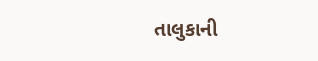તાલુકાની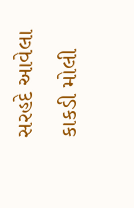સરહદે આવેલા કાકડી મોલી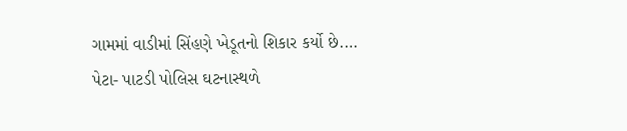ગામમાં વાડીમાં સિંહણે ખેડૂતનો શિકાર કર્યો છે.…
પેટા- પાટડી પોલિસ ઘટનાસ્થળે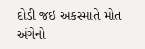દોડી જઇ અકસ્માતે મોત અંગેનો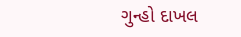ગુન્હો દાખલ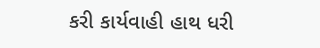કરી કાર્યવાહી હાથ ધરી